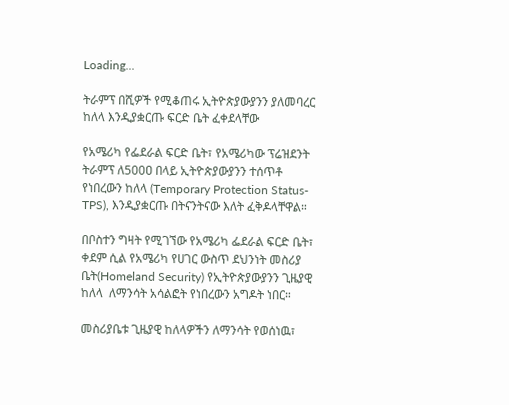Loading...

ትራምፕ በሺዎች የሚቆጠሩ ኢትዮጵያውያንን ያለመባረር ከለላ እንዲያቋርጡ ፍርድ ቤት ፈቀደላቸው

የአሜሪካ የፌደራል ፍርድ ቤት፣ የአሜሪካው ፕሬዝደንት ትራምፕ ለ500ዐ በላይ ኢትዮጵያውያንን ተሰጥቶ የነበረውን ከለላ (Temporary Protection Status-TPS), እንዲያቋርጡ በትናንትናው እለት ፈቅዶላቸዋል።

በቦስተን ግዛት የሚገኘው የአሜሪካ ፌደራል ፍርድ ቤት፣ ቀደም ሲል የአሜሪካ የሀገር ውስጥ ደህንነት መስሪያ ቤት(Homeland Security) የኢትዮጵያውያንን ጊዜያዊ ከለላ  ለማንሳት አሳልፎት የነበረውን አግዶት ነበር።

መስሪያቤቱ ጊዜያዊ ከለላዎችን ለማንሳት የወሰነዉ፣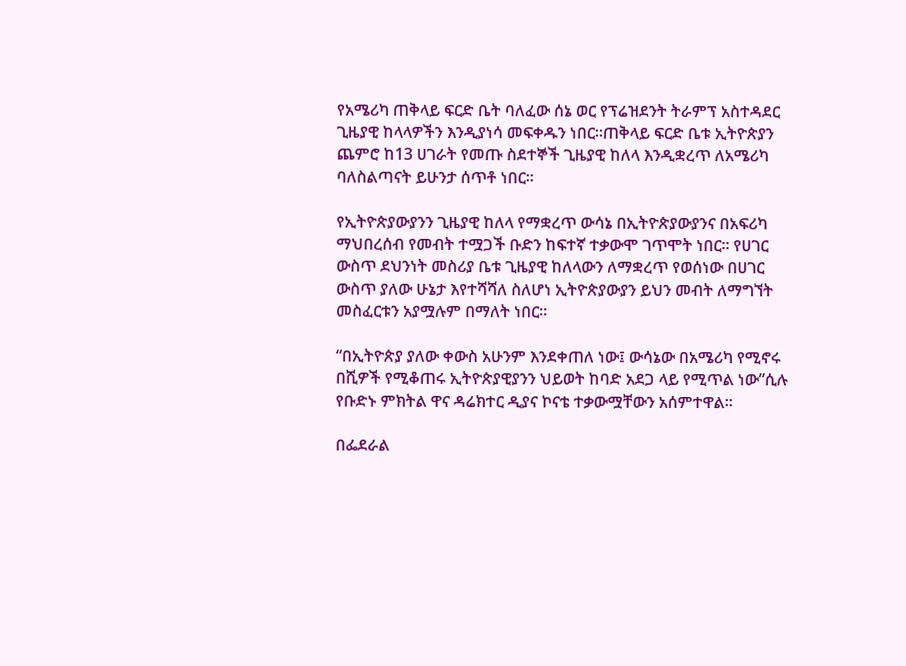የአሜሪካ ጠቅላይ ፍርድ ቤት ባለፈው ሰኔ ወር የፕሬዝደንት ትራምፕ አስተዳደር ጊዜያዊ ከላላዎችን እንዲያነሳ መፍቀዱን ነበር።ጠቅላይ ፍርድ ቤቱ ኢትዮጵያን ጨምሮ ከ13 ሀገራት የመጡ ስደተኞች ጊዜያዊ ከለላ እንዲቋረጥ ለአሜሪካ ባለስልጣናት ይሁንታ ሰጥቶ ነበር።

የኢትዮጵያውያንን ጊዜያዊ ከለላ የማቋረጥ ውሳኔ በኢትዮጵያውያንና በአፍሪካ ማህበረሰብ የመብት ተሟጋች ቡድን ከፍተኛ ተቃውሞ ገጥሞት ነበር። የሀገር ውስጥ ደህንነት መስሪያ ቤቱ ጊዜያዊ ከለላውን ለማቋረጥ የወሰነው በሀገር ውስጥ ያለው ሁኔታ እየተሻሻለ ስለሆነ ኢትዮጵያውያን ይህን መብት ለማግኘት መስፈርቱን አያሟሉም በማለት ነበር።

“በኢትዮጵያ ያለው ቀውስ አሁንም እንደቀጠለ ነው፤ ውሳኔው በአሜሪካ የሚኖሩ በሺዎች የሚቆጠሩ ኢትዮጵያዊያንን ህይወት ከባድ አደጋ ላይ የሚጥል ነው”ሲሉ የቡድኑ ምክትል ዋና ዳሬክተር ዲያና ኮናቴ ተቃውሟቸውን አሰምተዋል።

በፌደራል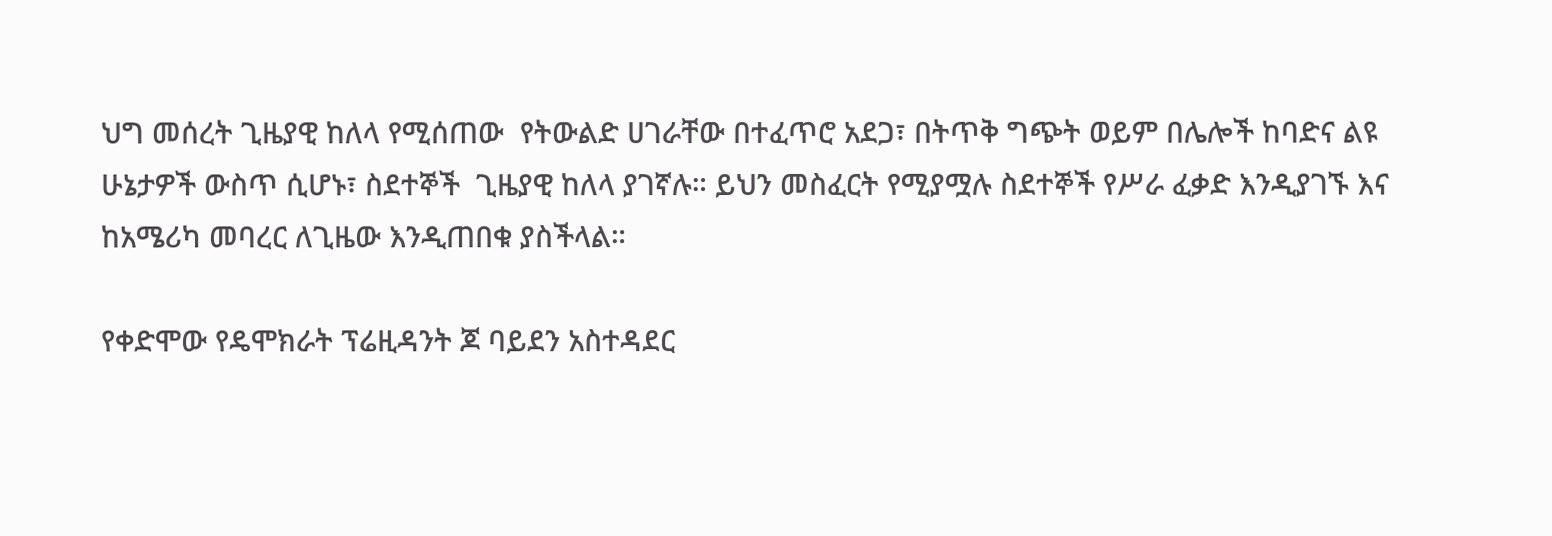ህግ መሰረት ጊዜያዊ ከለላ የሚሰጠው  የትውልድ ሀገራቸው በተፈጥሮ አደጋ፣ በትጥቅ ግጭት ወይም በሌሎች ከባድና ልዩ ሁኔታዎች ውስጥ ሲሆኑ፣ ስደተኞች  ጊዜያዊ ከለላ ያገኛሉ። ይህን መስፈርት የሚያሟሉ ስደተኞች የሥራ ፈቃድ እንዲያገኙ እና  ከአሜሪካ መባረር ለጊዜው እንዲጠበቁ ያስችላል።

የቀድሞው የዴሞክራት ፕሬዚዳንት ጆ ባይደን አስተዳደር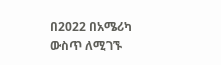በ2022 በአሜሪካ ውስጥ ለሚገኙ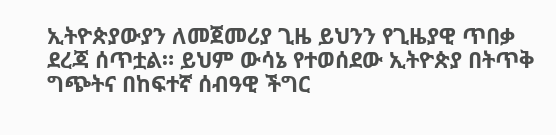ኢትዮጵያውያን ለመጀመሪያ ጊዜ ይህንን የጊዜያዊ ጥበቃ ደረጃ ሰጥቷል። ይህም ውሳኔ የተወሰደው ኢትዮጵያ በትጥቅ ግጭትና በከፍተኛ ሰብዓዊ ችግር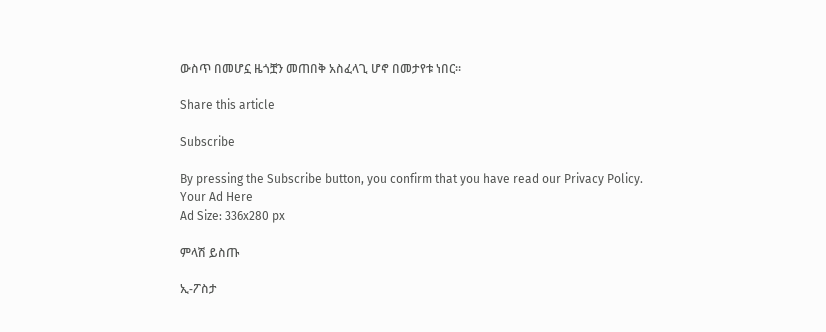ውስጥ በመሆኗ ዜጎቿን መጠበቅ አስፈላጊ ሆኖ በመታየቱ ነበር።

Share this article

Subscribe

By pressing the Subscribe button, you confirm that you have read our Privacy Policy.
Your Ad Here
Ad Size: 336x280 px

ምላሽ ይስጡ

ኢ-ፖስታ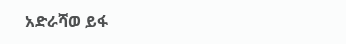አድራሻወ ይፋ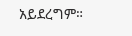አይደረግም።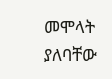መሞላት ያለባቸው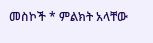መስኮች * ምልክት አላቸው